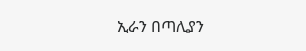ኢራን በጣሊያን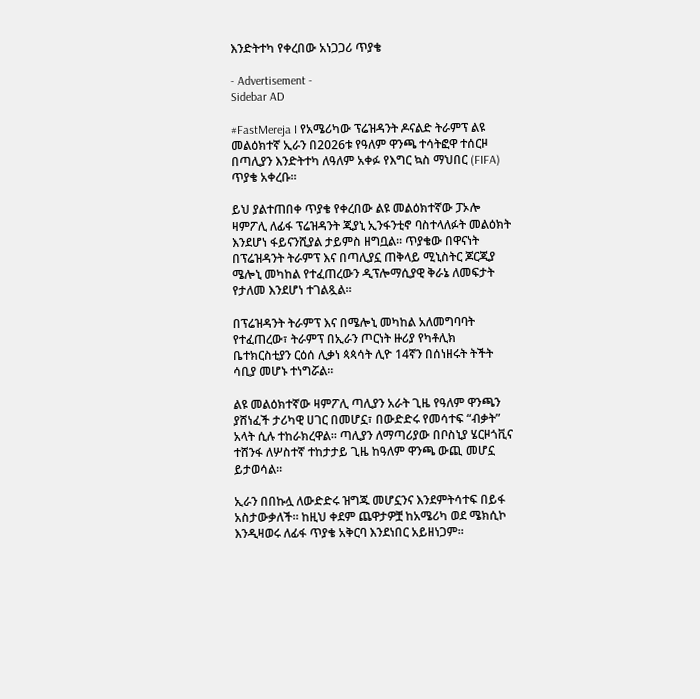እንድትተካ የቀረበው አነጋጋሪ ጥያቄ

- Advertisement -
Sidebar AD

#FastMereja I የአሜሪካው ፕሬዝዳንት ዶናልድ ትራምፕ ልዩ መልዕክተኛ ኢራን በ2026ቱ የዓለም ዋንጫ ተሳትፎዋ ተሰርዞ በጣሊያን እንድትተካ ለዓለም አቀፉ የእግር ኳስ ማህበር (FIFA) ጥያቄ አቀረቡ።

ይህ ያልተጠበቀ ጥያቄ የቀረበው ልዩ መልዕክተኛው ፓኦሎ ዛምፖሊ ለፊፋ ፕሬዝዳንት ጂያኒ ኢንፋንቲኖ ባስተላለፉት መልዕክት እንደሆነ ፋይናንሺያል ታይምስ ዘግቧል። ጥያቄው በዋናነት በፕሬዝዳንት ትራምፕ እና በጣሊያኗ ጠቅላይ ሚኒስትር ጆርጂያ ሜሎኒ መካከል የተፈጠረውን ዲፕሎማሲያዊ ቅራኔ ለመፍታት የታለመ እንደሆነ ተገልጿል።

በፕሬዝዳንት ትራምፕ እና በሜሎኒ መካከል አለመግባባት የተፈጠረው፣ ትራምፕ በኢራን ጦርነት ዙሪያ የካቶሊክ ቤተክርስቲያን ርዕሰ ሊቃነ ጳጳሳት ሊዮ 14ኛን በሰነዘሩት ትችት ሳቢያ መሆኑ ተነግሯል።

ልዩ መልዕክተኛው ዛምፖሊ ጣሊያን አራት ጊዜ የዓለም ዋንጫን ያሸነፈች ታሪካዊ ሀገር በመሆኗ፣ በውድድሩ የመሳተፍ “ብቃት” አላት ሲሉ ተከራክረዋል። ጣሊያን ለማጣሪያው በቦስኒያ ሄርዞጎቪና ተሸንፋ ለሦስተኛ ተከታታይ ጊዜ ከዓለም ዋንጫ ውጪ መሆኗ ይታወሳል።

ኢራን በበኩሏ ለውድድሩ ዝግጁ መሆኗንና እንደምትሳተፍ በይፋ አስታውቃለች። ከዚህ ቀደም ጨዋታዎቿ ከአሜሪካ ወደ ሜክሲኮ እንዲዛወሩ ለፊፋ ጥያቄ አቅርባ እንደነበር አይዘነጋም።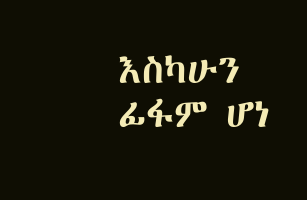እስካሁን ፊፋም ሆነ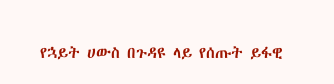የኋይት ሀውስ በጉዳዩ ላይ የሰጡት ይፋዊ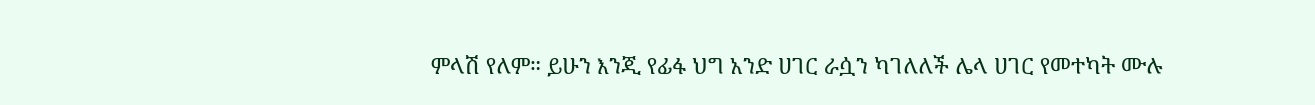ምላሽ የለም። ይሁን እንጂ የፊፋ ህግ አንድ ሀገር ራሷን ካገለለች ሌላ ሀገር የመተካት ሙሉ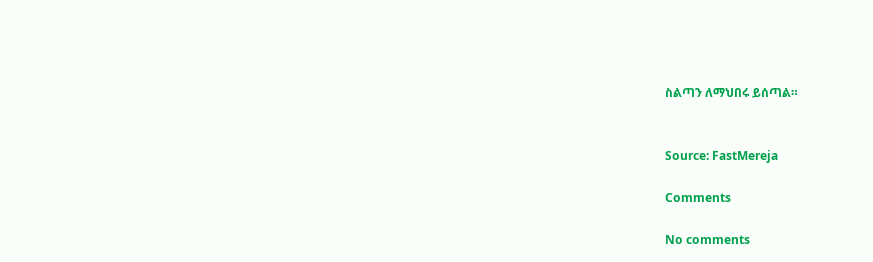ስልጣን ለማህበሩ ይሰጣል።


Source: FastMereja

Comments

No comments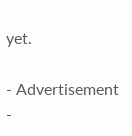yet.

- Advertisement -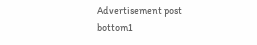Advertisement post bottom1